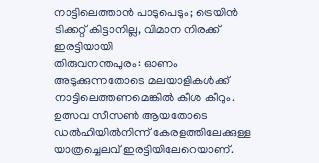നാട്ടിലെത്താൻ പാടുപെടും; ട്രെയിൻ ടിക്കറ്റ് കിട്ടാനില്ല, വിമാന നിരക്ക് ഇരട്ടിയായി
തിരുവനന്തപുരം: ഓണം അടുക്കുന്നതോടെ മലയാളികൾക്ക് നാട്ടിലെത്തണമെങ്കിൽ കീശ കീറും. ഉത്സവ സീസൺ ആയതോടെ ഡൽഹിയിൽനിന്ന് കേരളത്തിലേക്കുള്ള യാത്രച്ചെലവ് ഇരട്ടിയിലേറെയാണ്.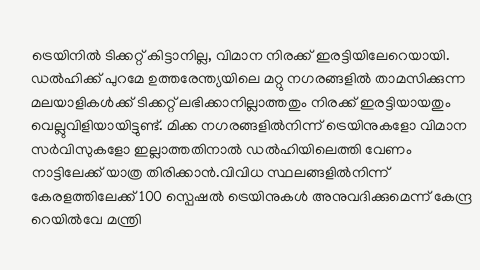ട്രെയിനിൽ ടിക്കറ്റ് കിട്ടാനില്ല, വിമാന നിരക്ക് ഇരട്ടിയിലേറെയായി. ഡൽഹിക്ക് പുറമേ ഉത്തരേന്ത്യയിലെ മറ്റു നഗരങ്ങളിൽ താമസിക്കുന്ന മലയാളികൾക്ക് ടിക്കറ്റ് ലഭിക്കാനില്ലാത്തതും നിരക്ക് ഇരട്ടിയായതും വെല്ലുവിളിയായിട്ടുണ്ട്. മിക്ക നഗരങ്ങളിൽനിന്ന് ട്രെയിനുകളോ വിമാന സർവിസുകളോ ഇല്ലാത്തതിനാൽ ഡൽഹിയിലെത്തി വേണം നാട്ടിലേക്ക് യാത്ര തിരിക്കാൻ.വിവിധ സ്ഥലങ്ങളിൽനിന്ന് കേരളത്തിലേക്ക് 100 സ്പെഷൽ ട്രെയിനുകൾ അനുവദിക്കുമെന്ന് കേന്ദ്ര റെയിൽവേ മന്ത്രി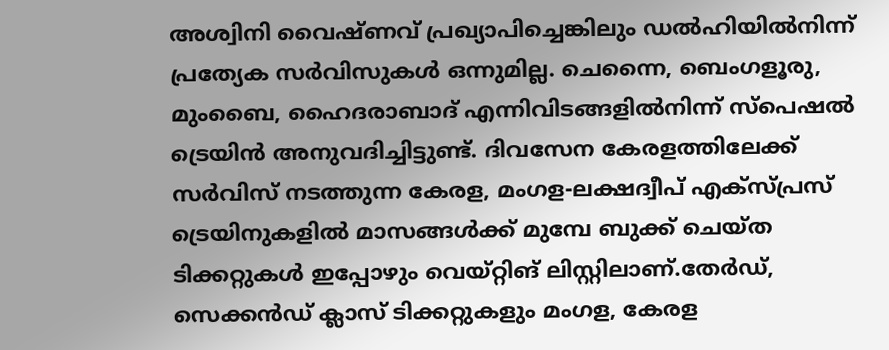അശ്വിനി വൈഷ്ണവ് പ്രഖ്യാപിച്ചെങ്കിലും ഡൽഹിയിൽനിന്ന് പ്രത്യേക സർവിസുകൾ ഒന്നുമില്ല. ചെന്നൈ, ബെംഗളൂരു, മുംബൈ, ഹൈദരാബാദ് എന്നിവിടങ്ങളിൽനിന്ന് സ്പെഷൽ ട്രെയിൻ അനുവദിച്ചിട്ടുണ്ട്. ദിവസേന കേരളത്തിലേക്ക് സർവിസ് നടത്തുന്ന കേരള, മംഗള-ലക്ഷദ്വീപ് എക്സ്പ്രസ് ട്രെയിനുകളിൽ മാസങ്ങൾക്ക് മുമ്പേ ബുക്ക് ചെയ്ത ടിക്കറ്റുകൾ ഇപ്പോഴും വെയ്റ്റിങ് ലിസ്റ്റിലാണ്.തേർഡ്, സെക്കൻഡ് ക്ലാസ് ടിക്കറ്റുകളും മംഗള, കേരള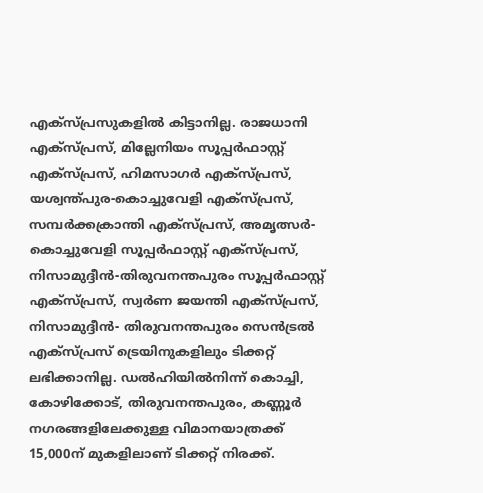എക്സ്പ്രസുകളിൽ കിട്ടാനില്ല. രാജധാനി എക്സ്പ്രസ്, മില്ലേനിയം സൂപ്പർഫാസ്റ്റ് എക്സ്പ്രസ്, ഹിമസാഗർ എക്സ്പ്രസ്, യശ്വന്ത്പുര-കൊച്ചുവേളി എക്സ്പ്രസ്, സമ്പർക്കക്രാന്തി എക്സ്പ്രസ്, അമൃത്സർ-കൊച്ചുവേളി സൂപ്പർഫാസ്റ്റ് എക്സ്പ്രസ്, നിസാമുദ്ദീൻ-തിരുവനന്തപുരം സൂപ്പർഫാസ്റ്റ് എക്സ്പ്രസ്, സ്വർണ ജയന്തി എക്സ്പ്രസ്, നിസാമുദ്ദീൻ- തിരുവനന്തപുരം സെൻട്രൽ എക്സ്പ്രസ് ട്രെയിനുകളിലും ടിക്കറ്റ് ലഭിക്കാനില്ല. ഡൽഹിയിൽനിന്ന് കൊച്ചി, കോഴിക്കോട്, തിരുവനന്തപുരം, കണ്ണൂർ നഗരങ്ങളിലേക്കുള്ള വിമാനയാത്രക്ക് 15,000ന് മുകളിലാണ് ടിക്കറ്റ് നിരക്ക്.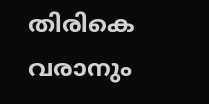തിരികെ വരാനും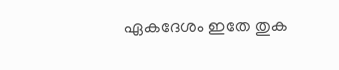ഏകദേശം ഇതേ തുക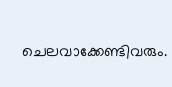ചെലവാക്കേണ്ടിവരും.